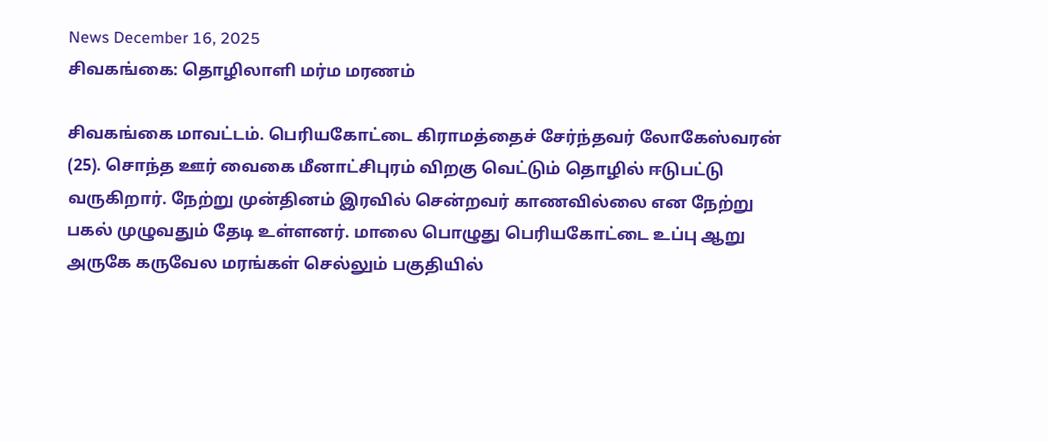News December 16, 2025
சிவகங்கை: தொழிலாளி மர்ம மரணம்

சிவகங்கை மாவட்டம். பெரியகோட்டை கிராமத்தைச் சேர்ந்தவர் லோகேஸ்வரன் (25). சொந்த ஊர் வைகை மீனாட்சிபுரம் விறகு வெட்டும் தொழில் ஈடுபட்டு வருகிறார். நேற்று முன்தினம் இரவில் சென்றவர் காணவில்லை என நேற்று பகல் முழுவதும் தேடி உள்ளனர். மாலை பொழுது பெரியகோட்டை உப்பு ஆறு அருகே கருவேல மரங்கள் செல்லும் பகுதியில்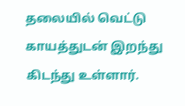தலையில் வெட்டு காயத்துடன் இறந்து கிடந்து உள்ளார்.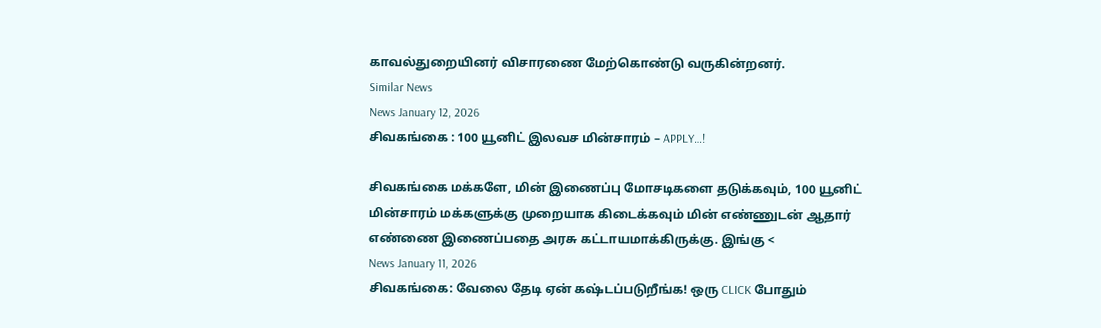காவல்துறையினர் விசாரணை மேற்கொண்டு வருகின்றனர்.
Similar News
News January 12, 2026
சிவகங்கை : 100 யூனிட் இலவச மின்சாரம் – APPLY…!

சிவகங்கை மக்களே, மின் இணைப்பு மோசடிகளை தடுக்கவும், 100 யூனிட் மின்சாரம் மக்களுக்கு முறையாக கிடைக்கவும் மின் எண்ணுடன் ஆதார் எண்ணை இணைப்பதை அரசு கட்டாயமாக்கிருக்கு. இங்கு <
News January 11, 2026
சிவகங்கை: வேலை தேடி ஏன் கஷ்டப்படுறீங்க! ஒரு CLICK போதும்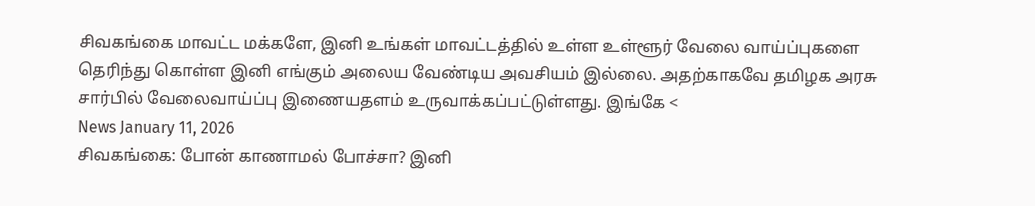சிவகங்கை மாவட்ட மக்களே, இனி உங்கள் மாவட்டத்தில் உள்ள உள்ளூர் வேலை வாய்ப்புகளை தெரிந்து கொள்ள இனி எங்கும் அலைய வேண்டிய அவசியம் இல்லை. அதற்காகவே தமிழக அரசு சார்பில் வேலைவாய்ப்பு இணையதளம் உருவாக்கப்பட்டுள்ளது. இங்கே <
News January 11, 2026
சிவகங்கை: போன் காணாமல் போச்சா? இனி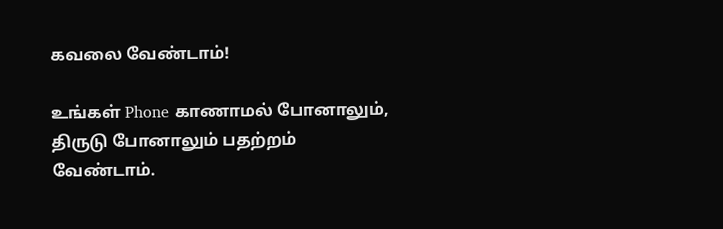கவலை வேண்டாம்!

உங்கள் Phone காணாமல் போனாலும், திருடு போனாலும் பதற்றம் வேண்டாம்.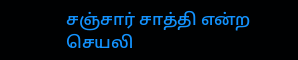சஞ்சார் சாத்தி என்ற செயலி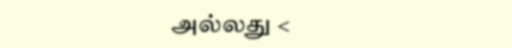அல்லது <